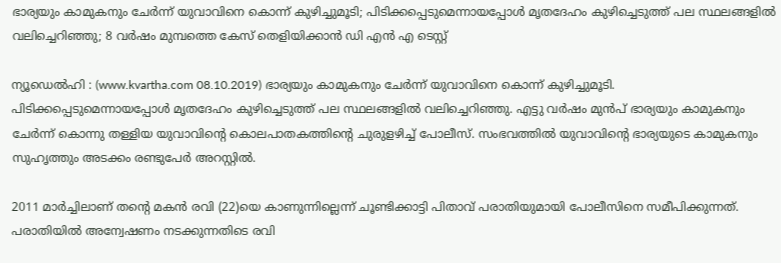ഭാര്യയും കാമുകനും ചേര്‍ന്ന് യുവാവിനെ കൊന്ന് കുഴിച്ചുമൂടി; പിടിക്കപ്പെടുമെന്നായപ്പോള്‍ മൃതദേഹം കുഴിച്ചെടുത്ത് പല സ്ഥലങ്ങളില്‍ വലിച്ചെറിഞ്ഞു; 8 വര്‍ഷം മുമ്പത്തെ കേസ് തെളിയിക്കാന്‍ ഡി എന്‍ എ ടെസ്റ്റ്

ന്യൂഡെല്‍ഹി : (www.kvartha.com 08.10.2019) ഭാര്യയും കാമുകനും ചേര്‍ന്ന് യുവാവിനെ കൊന്ന് കുഴിച്ചുമൂടി. പിടിക്കപ്പെടുമെന്നായപ്പോള്‍ മൃതദേഹം കുഴിച്ചെടുത്ത് പല സ്ഥലങ്ങളില്‍ വലിച്ചെറിഞ്ഞു. എട്ടു വര്‍ഷം മുന്‍പ് ഭാര്യയും കാമുകനും ചേര്‍ന്ന് കൊന്നു തള്ളിയ യുവാവിന്റെ കൊലപാതകത്തിന്റെ ചുരുളഴിച്ച് പോലീസ്. സംഭവത്തില്‍ യുവാവിന്റെ ഭാര്യയുടെ കാമുകനും സുഹൃത്തും അടക്കം രണ്ടുപേര്‍ അറസ്റ്റില്‍.

2011 മാര്‍ച്ചിലാണ് തന്റെ മകന്‍ രവി (22)യെ കാണുന്നില്ലെന്ന് ചൂണ്ടിക്കാട്ടി പിതാവ് പരാതിയുമായി പോലീസിനെ സമീപിക്കുന്നത്. പരാതിയില്‍ അന്വേഷണം നടക്കുന്നതിടെ രവി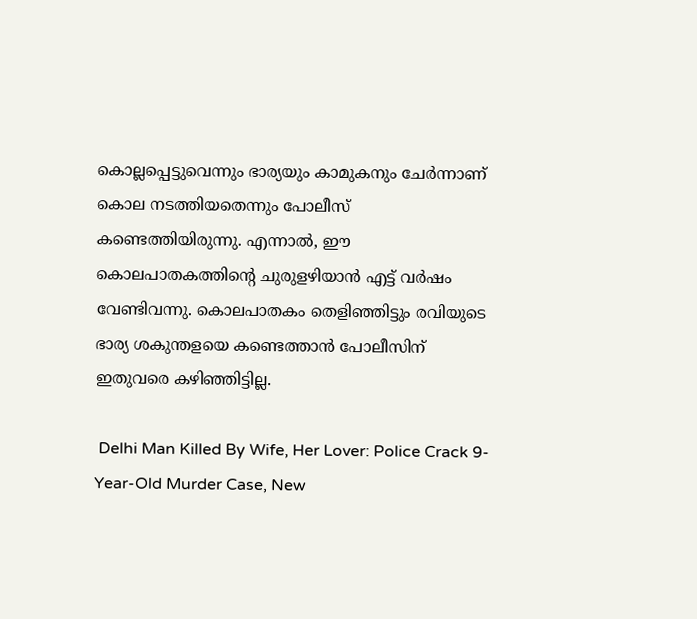കൊല്ലപ്പെട്ടുവെന്നും ഭാര്യയും കാമുകനും ചേര്‍ന്നാണ് കൊല നടത്തിയതെന്നും പോലീസ് കണ്ടെത്തിയിരുന്നു. എന്നാല്‍, ഈ കൊലപാതകത്തിന്റെ ചുരുളഴിയാന്‍ എട്ട് വര്‍ഷം വേണ്ടിവന്നു. കൊലപാതകം തെളിഞ്ഞിട്ടും രവിയുടെ ഭാര്യ ശകുന്തളയെ കണ്ടെത്താന്‍ പോലീസിന് ഇതുവരെ കഴിഞ്ഞിട്ടില്ല.

 Delhi Man Killed By Wife, Her Lover: Police Crack 9-Year-Old Murder Case, New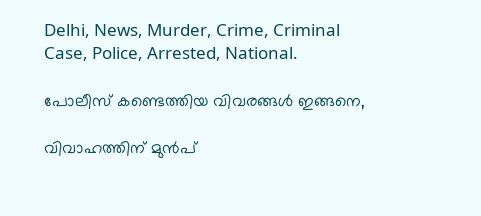Delhi, News, Murder, Crime, Criminal Case, Police, Arrested, National.

പോലീസ് കണ്ടെത്തിയ വിവരങ്ങള്‍ ഇങ്ങനെ,

വിവാഹത്തിന് മുന്‍പ്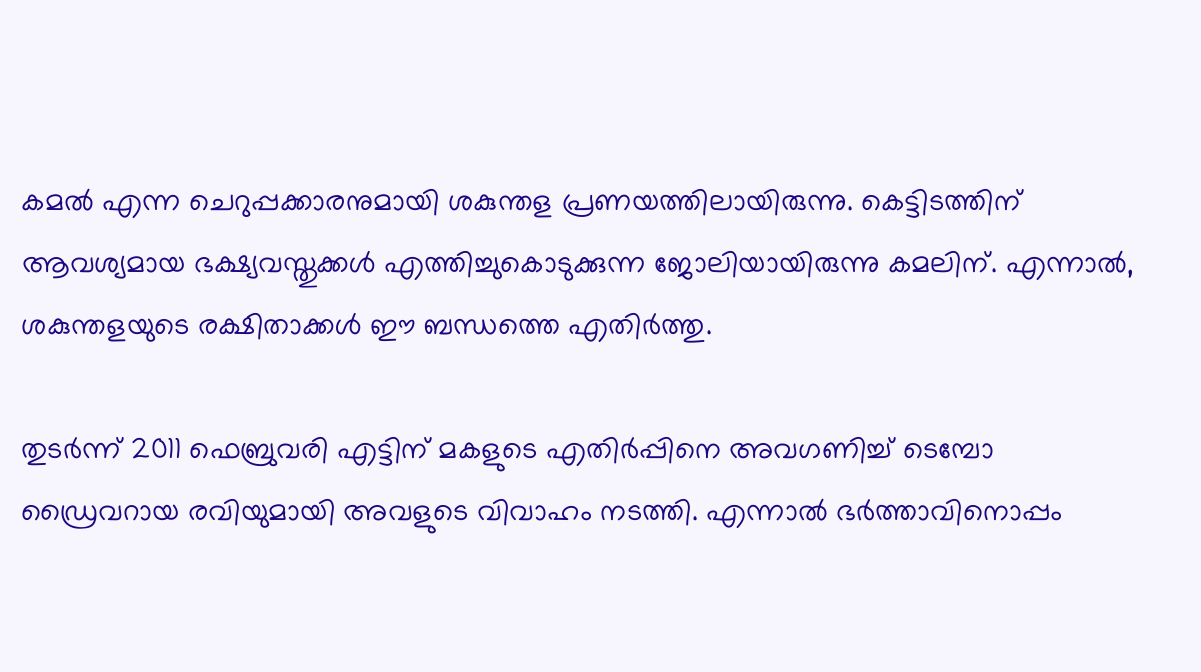കമല്‍ എന്ന ചെറുപ്പക്കാരനുമായി ശകുന്തള പ്രണയത്തിലായിരുന്നു. കെട്ടിടത്തിന് ആവശ്യമായ ഭക്ഷ്യവസ്തുക്കള്‍ എത്തിച്ചുകൊടുക്കുന്ന ജോലിയായിരുന്നു കമലിന്. എന്നാല്‍, ശകുന്തളയുടെ രക്ഷിതാക്കള്‍ ഈ ബന്ധത്തെ എതിര്‍ത്തു.

തുടര്‍ന്ന് 2011 ഫെബ്രുവരി എട്ടിന് മകളുടെ എതിര്‍പ്പിനെ അവഗണിച്ച് ടെമ്പോ ഡ്രൈവറായ രവിയുമായി അവളുടെ വിവാഹം നടത്തി. എന്നാല്‍ ഭര്‍ത്താവിനൊപ്പം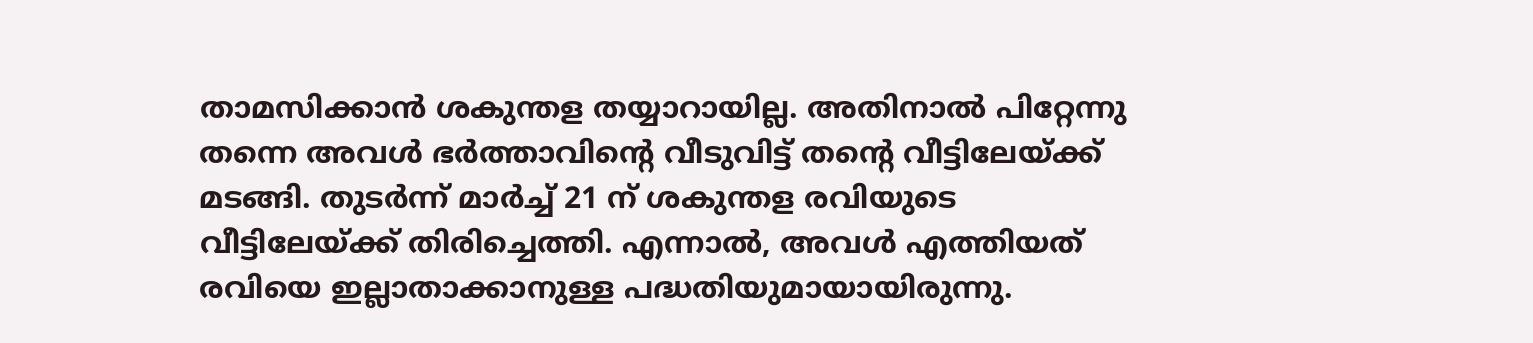താമസിക്കാന്‍ ശകുന്തള തയ്യാറായില്ല. അതിനാല്‍ പിറ്റേന്നു തന്നെ അവള്‍ ഭര്‍ത്താവിന്റെ വീടുവിട്ട് തന്റെ വീട്ടിലേയ്ക്ക് മടങ്ങി. തുടര്‍ന്ന് മാര്‍ച്ച് 21 ന് ശകുന്തള രവിയുടെ വീട്ടിലേയ്ക്ക് തിരിച്ചെത്തി. എന്നാല്‍, അവള്‍ എത്തിയത് രവിയെ ഇല്ലാതാക്കാനുള്ള പദ്ധതിയുമായായിരുന്നു.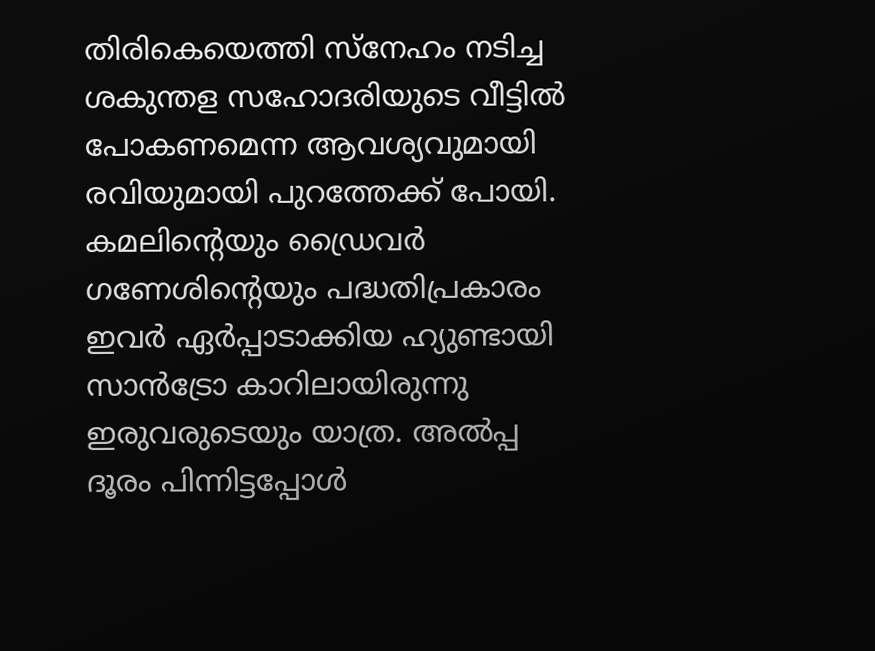തിരികെയെത്തി സ്നേഹം നടിച്ച ശകുന്തള സഹോദരിയുടെ വീട്ടില്‍ പോകണമെന്ന ആവശ്യവുമായി രവിയുമായി പുറത്തേക്ക് പോയി. കമലിന്റെയും ഡ്രൈവര്‍ ഗണേശിന്റെയും പദ്ധതിപ്രകാരം ഇവര്‍ ഏര്‍പ്പാടാക്കിയ ഹ്യുണ്ടായി സാന്‍ട്രോ കാറിലായിരുന്നു ഇരുവരുടെയും യാത്ര. അല്‍പ്പ ദൂരം പിന്നിട്ടപ്പോള്‍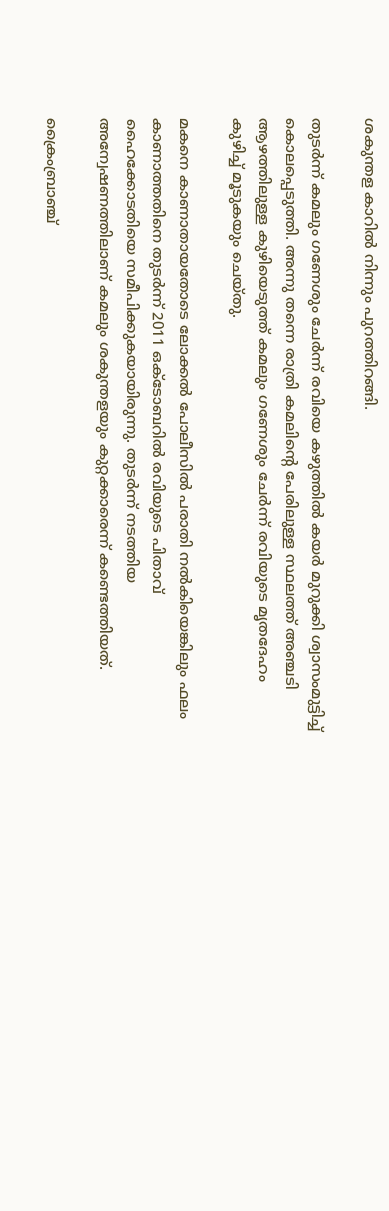ശകുന്തള കാറില്‍ നിന്നും പുറത്തിറങ്ങി.

തുടര്‍ന്ന് കമലും ഗണേശും ചേര്‍ന്ന് രവിയെ കഴുത്തില്‍ കയര്‍ മുറുക്കി ശ്വാസംമുട്ടിച്ച് കൊലപ്പെടുത്തി. അന്നു തന്നെ രാത്രി കമലിന്റെ പേരിലുള്ള സ്ഥലത്ത് അഞ്ചടി ആഴത്തിലുള്ള കുഴിയെടുത്ത് കമലും ഗണേശും ചേര്‍ന്ന് രവിയുടെ മൃതദേഹം കുഴിച്ച് മൂടുകയും ചെയ്തു.

മകനെ കാണാതായതോടെ ലോക്കല്‍ പോലീസില്‍ പരാതി നല്‍കിയെങ്കിലും ഫലം കാണാത്തതിനെ തുടര്‍ന്ന് 2011 ഒക്ടോബറില്‍ രവിയുടെ പിതാവ് ഹൈക്കോടതിയെ സമീപിക്കുകയായിരുന്നു. തുടര്‍ന്ന് നടത്തിയ അന്വേഷണത്തിലാണ് കമലും ശകുന്തളയും കുറ്റക്കാരെന്ന് കണ്ടെത്തിയത്.

ക്രൈംബ്രാഞ്ച്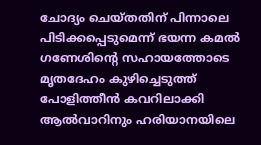ചോദ്യം ചെയ്തതിന് പിന്നാലെ പിടിക്കപ്പെടുമെന്ന് ഭയന്ന കമല്‍ ഗണേശിന്റെ സഹായത്തോടെ മൃതദേഹം കുഴിച്ചെടുത്ത് പോളിത്തീന്‍ കവറിലാക്കി ആല്‍വാറിനും ഹരിയാനയിലെ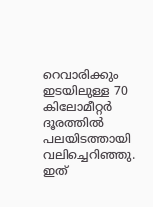റെവാരിക്കും ഇടയിലുള്ള 70 കിലോമീറ്റര്‍ ദൂരത്തില്‍ പലയിടത്തായി വലിച്ചെറിഞ്ഞു. ഇത്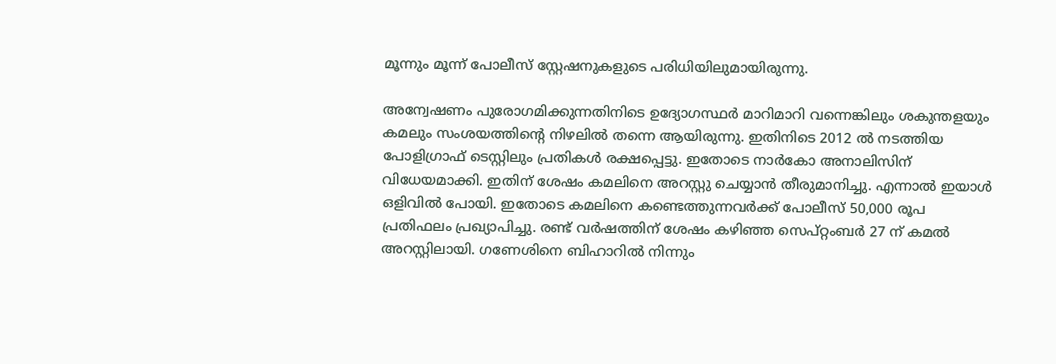മൂന്നും മൂന്ന് പോലീസ് സ്റ്റേഷനുകളുടെ പരിധിയിലുമായിരുന്നു.

അന്വേഷണം പുരോഗമിക്കുന്നതിനിടെ ഉദ്യോഗസ്ഥര്‍ മാറിമാറി വന്നെങ്കിലും ശകുന്തളയും കമലും സംശയത്തിന്റെ നിഴലില്‍ തന്നെ ആയിരുന്നു. ഇതിനിടെ 2012 ല്‍ നടത്തിയ പോളിഗ്രാഫ് ടെസ്റ്റിലും പ്രതികള്‍ രക്ഷപ്പെട്ടു. ഇതോടെ നാര്‍കോ അനാലിസിന് വിധേയമാക്കി. ഇതിന് ശേഷം കമലിനെ അറസ്റ്റു ചെയ്യാന്‍ തീരുമാനിച്ചു. എന്നാല്‍ ഇയാള്‍ ഒളിവില്‍ പോയി. ഇതോടെ കമലിനെ കണ്ടെത്തുന്നവര്‍ക്ക് പോലീസ് 50,000 രൂപ പ്രതിഫലം പ്രഖ്യാപിച്ചു. രണ്ട് വര്‍ഷത്തിന് ശേഷം കഴിഞ്ഞ സെപ്റ്റംബര്‍ 27 ന് കമല്‍ അറസ്റ്റിലായി. ഗണേശിനെ ബിഹാറില്‍ നിന്നും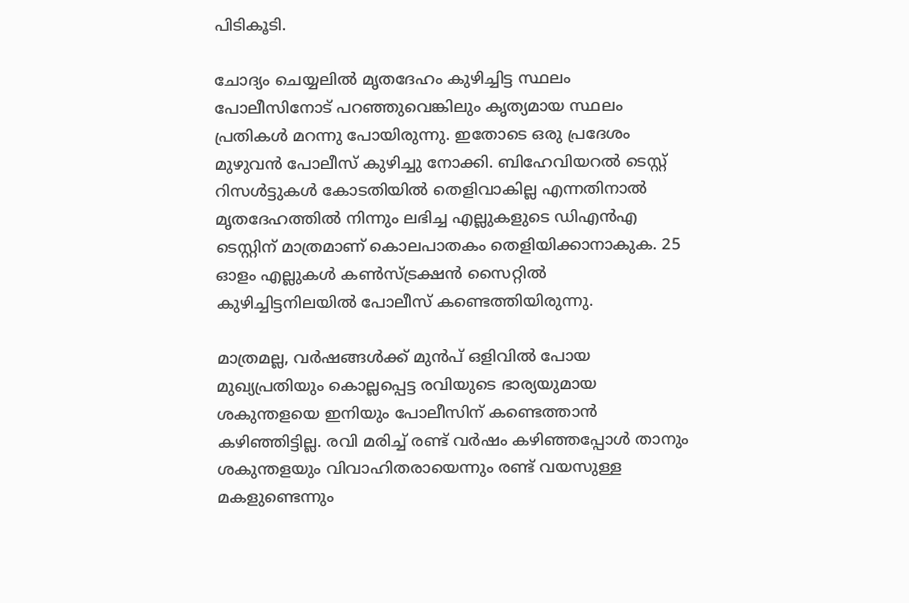പിടികൂടി.

ചോദ്യം ചെയ്യലില്‍ മൃതദേഹം കുഴിച്ചിട്ട സ്ഥലം പോലീസിനോട് പറഞ്ഞുവെങ്കിലും കൃത്യമായ സ്ഥലം പ്രതികള്‍ മറന്നു പോയിരുന്നു. ഇതോടെ ഒരു പ്രദേശം മുഴുവന്‍ പോലീസ് കുഴിച്ചു നോക്കി. ബിഹേവിയറല്‍ ടെസ്റ്റ് റിസള്‍ട്ടുകള്‍ കോടതിയില്‍ തെളിവാകില്ല എന്നതിനാല്‍ മൃതദേഹത്തില്‍ നിന്നും ലഭിച്ച എല്ലുകളുടെ ഡിഎന്‍എ ടെസ്റ്റിന് മാത്രമാണ് കൊലപാതകം തെളിയിക്കാനാകുക. 25 ഓളം എല്ലുകള്‍ കണ്‍സ്ട്രക്ഷന്‍ സൈറ്റില്‍ കുഴിച്ചിട്ടനിലയില്‍ പോലീസ് കണ്ടെത്തിയിരുന്നു.

മാത്രമല്ല, വര്‍ഷങ്ങള്‍ക്ക് മുന്‍പ് ഒളിവില്‍ പോയ മുഖ്യപ്രതിയും കൊല്ലപ്പെട്ട രവിയുടെ ഭാര്യയുമായ ശകുന്തളയെ ഇനിയും പോലീസിന് കണ്ടെത്താന്‍ കഴിഞ്ഞിട്ടില്ല. രവി മരിച്ച് രണ്ട് വര്‍ഷം കഴിഞ്ഞപ്പോള്‍ താനും ശകുന്തളയും വിവാഹിതരായെന്നും രണ്ട് വയസുള്ള മകളുണ്ടെന്നും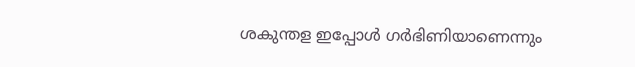ശകുന്തള ഇപ്പോള്‍ ഗര്‍ഭിണിയാണെന്നും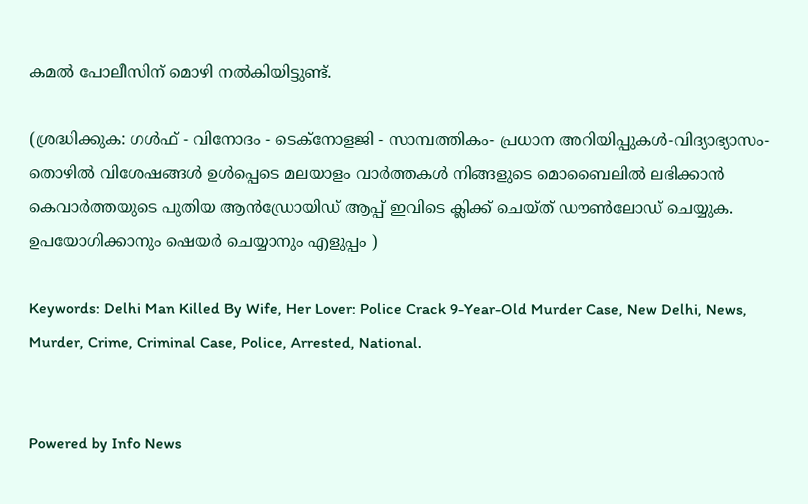കമല്‍ പോലീസിന് മൊഴി നല്‍കിയിട്ടുണ്ട്.

(ശ്രദ്ധിക്കുക: ഗൾഫ് - വിനോദം - ടെക്നോളജി - സാമ്പത്തികം- പ്രധാന അറിയിപ്പുകൾ-വിദ്യാഭ്യാസം-തൊഴിൽ വിശേഷങ്ങൾ ഉൾപ്പെടെ മലയാളം വാർത്തകൾ നിങ്ങളുടെ മൊബൈലിൽ ലഭിക്കാൻ കെവാർത്തയുടെ പുതിയ ആൻഡ്രോയിഡ് ആപ്പ് ഇവിടെ ക്ലിക്ക് ചെയ്ത് ഡൗൺലോഡ് ചെയ്യുക. ഉപയോഗിക്കാനും ഷെയർ ചെയ്യാനും എളുപ്പം )

Keywords: Delhi Man Killed By Wife, Her Lover: Police Crack 9-Year-Old Murder Case, New Delhi, News, Murder, Crime, Criminal Case, Police, Arrested, National.


Powered by Info News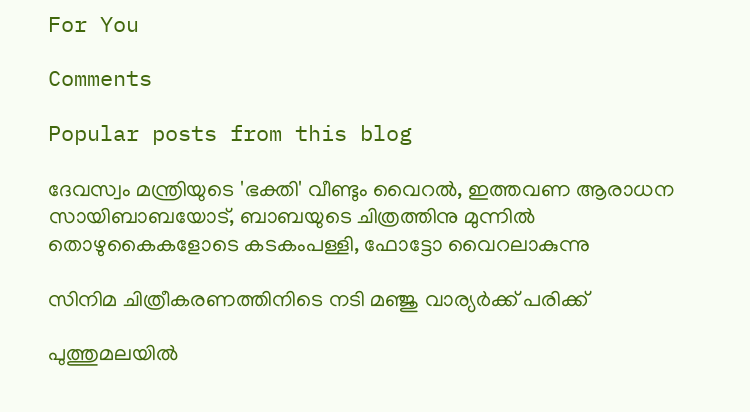For You

Comments

Popular posts from this blog

ദേവസ്വം മന്ത്രിയുടെ 'ഭക്തി' വീണ്ടും വൈറല്‍, ഇത്തവണ ആരാധന സായിബാബയോട്, ബാബയുടെ ചിത്രത്തിനു മുന്നില്‍ തൊഴുകൈകളോടെ കടകംപള്ളി, ഫോട്ടോ വൈറലാകുന്നു

സിനിമ ചിത്രീകരണത്തിനിടെ നടി മഞ്ജു വാര്യര്‍ക്ക് പരിക്ക്

പുത്തുമലയില്‍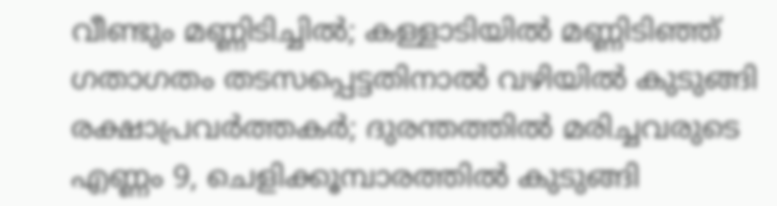വീണ്ടും മണ്ണിടിച്ചില്‍; കള്ളാടിയില്‍ മണ്ണിടിഞ്ഞ് ഗതാഗതം തടസപ്പെട്ടതിനാല്‍ വഴിയില്‍ കുടുങ്ങി രക്ഷാപ്രവര്‍ത്തകര്‍; ദുരന്തത്തില്‍ മരിച്ചവരുടെ എണ്ണം 9, ചെളിക്കൂമ്പാരത്തില്‍ കുടുങ്ങി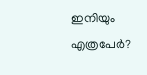ഇനിയും എത്രപേര്‍?